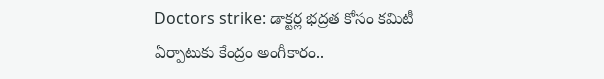Doctors strike: డాక్టర్ల భద్రత కోసం కమిటీ ఏర్పాటుకు కేంద్రం అంగీకారం..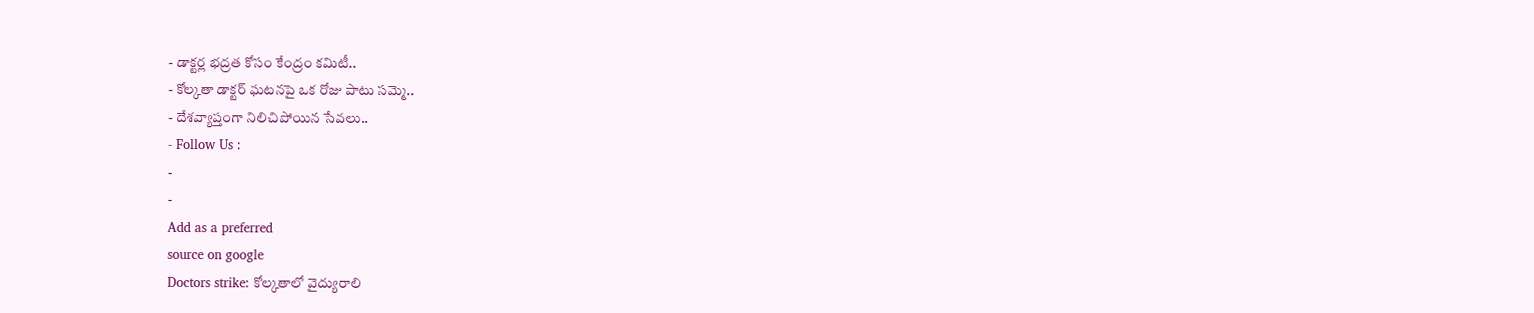- డాక్టర్ల భద్రత కోసం కేంద్రం కమిటీ..
- కోల్కతా డాక్టర్ ఘటనపై ఒక రోజు పాటు సమ్మె..
- దేశవ్యాప్తంగా నిలిచిపోయిన సేవలు..
- Follow Us :
-
-
Add as a preferred
source on google
Doctors strike: కోల్కతాలో వైద్యురాలి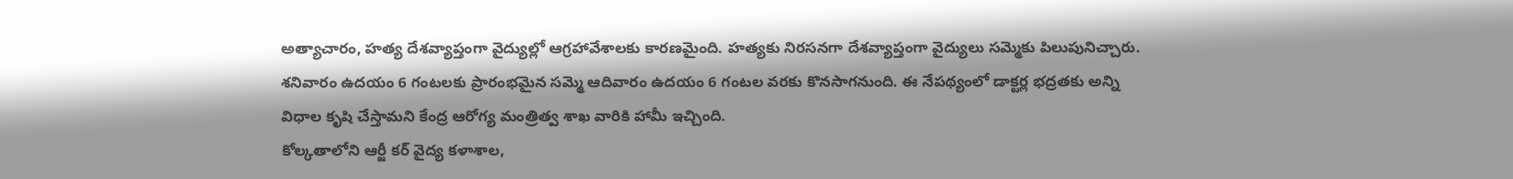అత్యాచారం, హత్య దేశవ్యాప్తంగా వైద్యుల్లో ఆగ్రహావేశాలకు కారణమైంది. హత్యకు నిరసనగా దేశవ్యాప్తంగా వైద్యులు సమ్మెకు పిలుపునిచ్చారు. శనివారం ఉదయం 6 గంటలకు ప్రారంభమైన సమ్మె ఆదివారం ఉదయం 6 గంటల వరకు కొనసాగనుంది. ఈ నేపథ్యంలో డాక్టర్ల భద్రతకు అన్ని విధాల కృషి చేస్తామని కేంద్ర ఆరోగ్య మంత్రిత్వ శాఖ వారికి హామీ ఇచ్చింది.
కోల్కతాలోని ఆర్జీ కర్ వైద్య కళాశాల,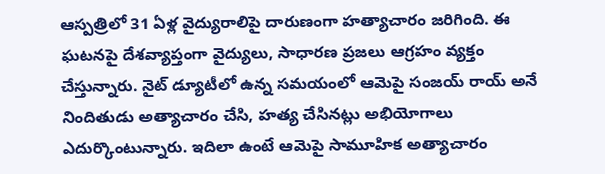ఆస్పత్రిలో 31 ఏళ్ల వైద్యురాలిపై దారుణంగా హత్యాచారం జరిగింది. ఈ ఘటనపై దేశవ్యాప్తంగా వైద్యులు, సాధారణ ప్రజలు ఆగ్రహం వ్యక్తం చేస్తున్నారు. నైట్ డ్యూటీలో ఉన్న సమయంలో ఆమెపై సంజయ్ రాయ్ అనే నిందితుడు అత్యాచారం చేసి, హత్య చేసినట్లు అభియోగాలు ఎదుర్కొంటున్నారు. ఇదిలా ఉంటే ఆమెపై సామూహిక అత్యాచారం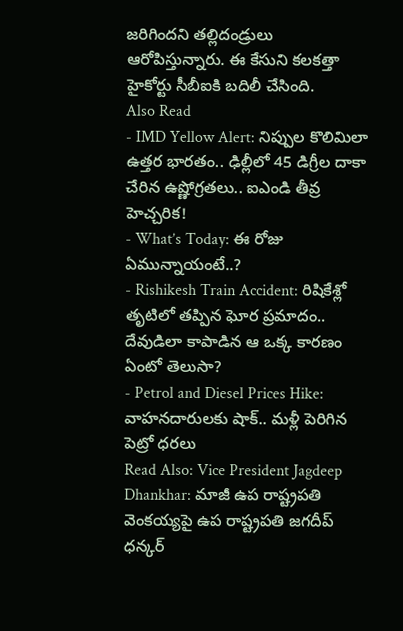జరిగిందని తల్లిదండ్రులు ఆరోపిస్తున్నారు. ఈ కేసుని కలకత్తా హైకోర్టు సీబీఐకి బదిలీ చేసింది.
Also Read
- IMD Yellow Alert: నిప్పుల కొలిమిలా ఉత్తర భారతం.. ఢిల్లీలో 45 డిగ్రీల దాకా చేరిన ఉష్ణోగ్రతలు.. ఐఎండి తీవ్ర హెచ్చరిక!
- What’s Today: ఈ రోజు ఏమున్నాయంటే..?
- Rishikesh Train Accident: రిషికేశ్లో తృటిలో తప్పిన ఘోర ప్రమాదం.. దేవుడిలా కాపాడిన ఆ ఒక్క కారణం ఏంటో తెలుసా?
- Petrol and Diesel Prices Hike: వాహనదారులకు షాక్.. మళ్లీ పెరిగిన పెట్రో ధరలు
Read Also: Vice President Jagdeep Dhankhar: మాజీ ఉప రాష్ట్రపతి వెంకయ్యపై ఉప రాష్ట్రపతి జగదీప్ ధన్కర్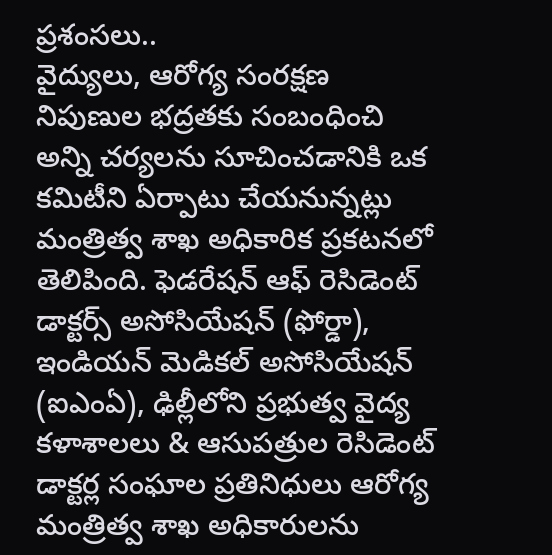ప్రశంసలు..
వైద్యులు, ఆరోగ్య సంరక్షణ నిపుణుల భద్రతకు సంబంధించి అన్ని చర్యలను సూచించడానికి ఒక కమిటీని ఏర్పాటు చేయనున్నట్లు మంత్రిత్వ శాఖ అధికారిక ప్రకటనలో తెలిపింది. ఫెడరేషన్ ఆఫ్ రెసిడెంట్ డాక్టర్స్ అసోసియేషన్ (ఫోర్డా), ఇండియన్ మెడికల్ అసోసియేషన్ (ఐఎంఏ), ఢిల్లీలోని ప్రభుత్వ వైద్య కళాశాలలు & ఆసుపత్రుల రెసిడెంట్ డాక్టర్ల సంఘాల ప్రతినిధులు ఆరోగ్య మంత్రిత్వ శాఖ అధికారులను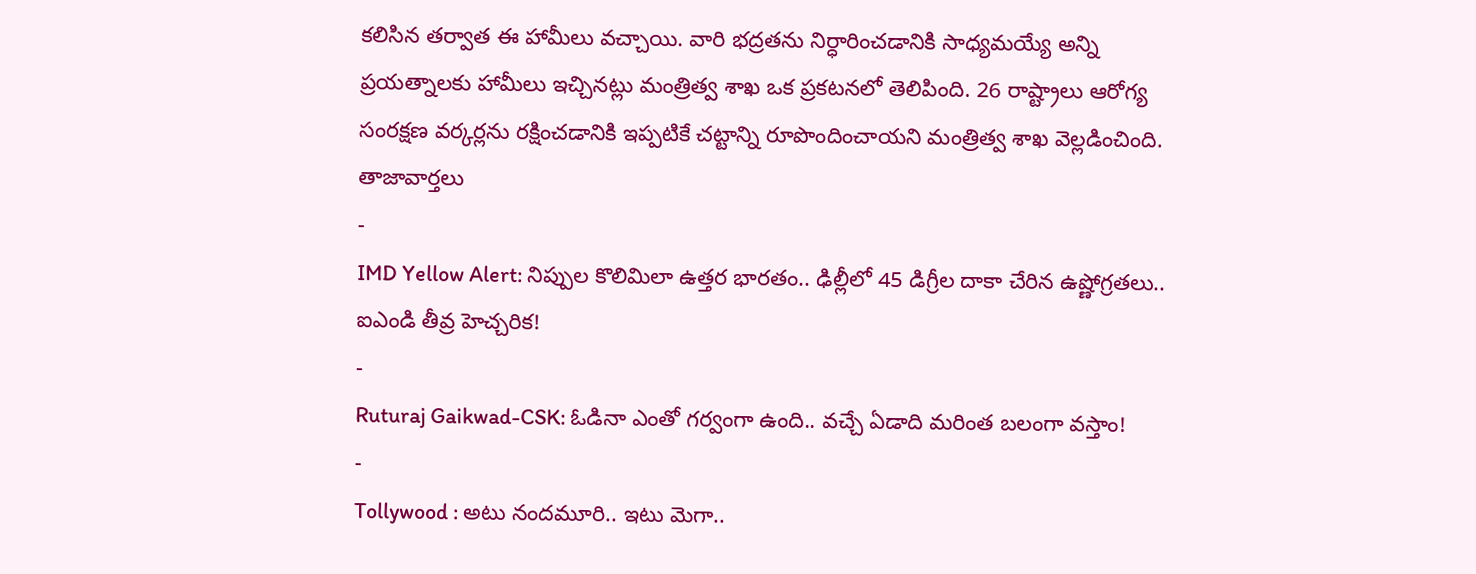కలిసిన తర్వాత ఈ హామీలు వచ్చాయి. వారి భద్రతను నిర్ధారించడానికి సాధ్యమయ్యే అన్ని ప్రయత్నాలకు హామీలు ఇచ్చినట్లు మంత్రిత్వ శాఖ ఒక ప్రకటనలో తెలిపింది. 26 రాష్ట్రాలు ఆరోగ్య సంరక్షణ వర్కర్లను రక్షించడానికి ఇప్పటికే చట్టాన్ని రూపొందించాయని మంత్రిత్వ శాఖ వెల్లడించింది.
తాజావార్తలు
-
IMD Yellow Alert: నిప్పుల కొలిమిలా ఉత్తర భారతం.. ఢిల్లీలో 45 డిగ్రీల దాకా చేరిన ఉష్ణోగ్రతలు.. ఐఎండి తీవ్ర హెచ్చరిక!
-
Ruturaj Gaikwad-CSK: ఓడినా ఎంతో గర్వంగా ఉంది.. వచ్చే ఏడాది మరింత బలంగా వస్తాం!
-
Tollywood : అటు నందమూరి.. ఇటు మెగా..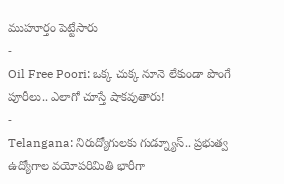ముహూర్తం పెట్టేసారు
-
Oil Free Poori: ఒక్క చుక్క నూనె లేకుండా పొంగే పూరీలు.. ఎలాగో చూస్తే షాకవుతారు!
-
Telangana: నిరుద్యోగులకు గుడ్న్యూస్.. ప్రభుత్వ ఉద్యోగాల వయోపరిమితి భారీగా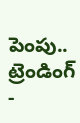పెంపు..
ట్రెండింగ్
-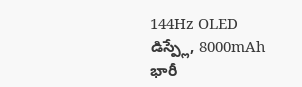144Hz OLED డిస్ప్లే, 8000mAh భారీ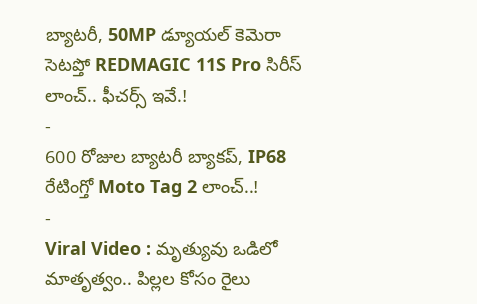బ్యాటరీ, 50MP డ్యూయల్ కెమెరా సెటప్తో REDMAGIC 11S Pro సిరీస్ లాంచ్.. ఫీచర్స్ ఇవే.!
-
600 రోజుల బ్యాటరీ బ్యాకప్, IP68 రేటింగ్తో Moto Tag 2 లాంచ్..!
-
Viral Video : మృత్యువు ఒడిలో మాతృత్వం.. పిల్లల కోసం రైలు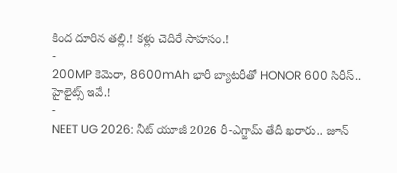కింద దూరిన తల్లి.! కళ్లు చెదిరే సాహసం.!
-
200MP కెమెరా, 8600mAh భారీ బ్యాటరీతో HONOR 600 సిరీస్.. హైలైట్స్ ఇవే.!
-
NEET UG 2026: నీట్ యూజీ 2026 రీ-ఎగ్జామ్ తేదీ ఖరారు.. జూన్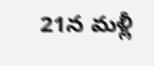21న మళ్లీ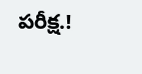పరీక్ష.!